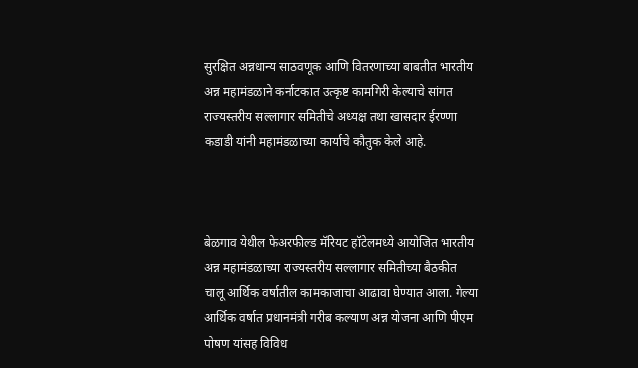सुरक्षित अन्नधान्य साठवणूक आणि वितरणाच्या बाबतीत भारतीय अन्न महामंडळाने कर्नाटकात उत्कृष्ट कामगिरी केल्याचे सांगत राज्यस्तरीय सल्लागार समितीचे अध्यक्ष तथा खासदार ईरण्णा कडाडी यांनी महामंडळाच्या कार्याचे कौतुक केले आहे.



बेळगाव येथील फेअरफील्ड मॅरियट हॉटेलमध्ये आयोजित भारतीय अन्न महामंडळाच्या राज्यस्तरीय सल्लागार समितीच्या बैठकीत चालू आर्थिक वर्षातील कामकाजाचा आढावा घेण्यात आला. गेल्या आर्थिक वर्षात प्रधानमंत्री गरीब कल्याण अन्न योजना आणि पीएम पोषण यांसह विविध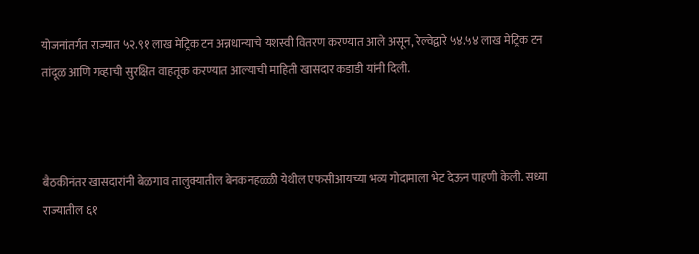योजनांतर्गत राज्यात ५२.९१ लाख मेट्रिक टन अन्नधान्याचे यशस्वी वितरण करण्यात आले असून, रेल्वेद्वारे ५४.५४ लाख मेट्रिक टन तांदूळ आणि गव्हाची सुरक्षित वाहतूक करण्यात आल्याची माहिती खासदार कडाडी यांनी दिली.



बैठकीनंतर खासदारांनी बेळगाव तालुक्यातील बेनकनहळ्ळी येथील एफसीआयच्या भव्य गोदामाला भेट देऊन पाहणी केली. सध्या राज्यातील ६१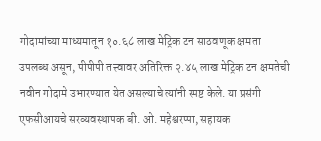गोदामांच्या माध्यमातून १०.६८ लाख मेट्रिक टन साठवणूक क्षमता उपलब्ध असून, पीपीपी तत्त्वावर अतिरिक्त २.४५ लाख मेट्रिक टन क्षमतेची नवीन गोदामे उभारण्यात येत असल्याचे त्यांनी स्पष्ट केले. या प्रसंगी एफसीआयचे सरव्यवस्थापक बी. ओ. महेश्वरप्पा, सहायक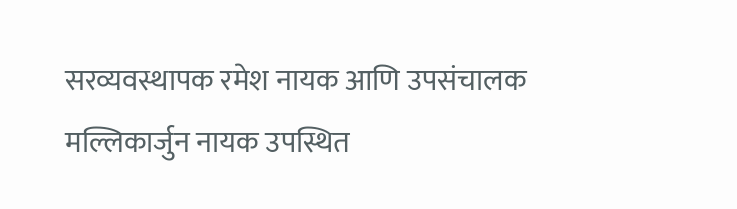सरव्यवस्थापक रमेश नायक आणि उपसंचालक मल्लिकार्जुन नायक उपस्थित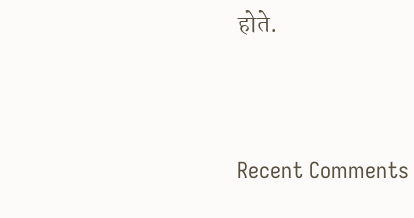होते.




Recent Comments